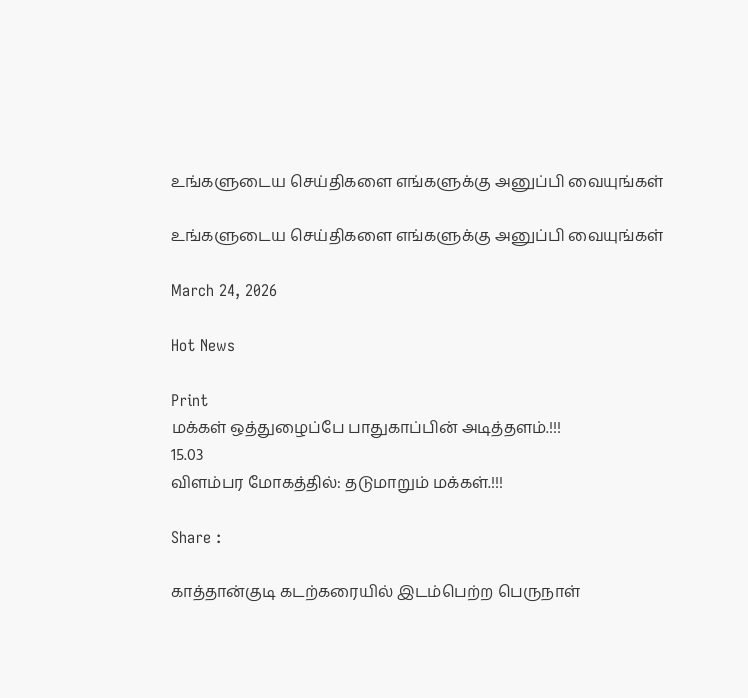உங்களுடைய செய்திகளை எங்களுக்கு அனுப்பி வையுங்கள்

உங்களுடைய செய்திகளை எங்களுக்கு அனுப்பி வையுங்கள்

March 24, 2026

Hot News

Print
மக்கள் ஒத்துழைப்பே பாதுகாப்பின் அடித்தளம்.!!!
15.03
விளம்பர மோகத்தில்: தடுமாறும் மக்கள்.!!!

Share :

காத்தான்குடி கடற்கரையில் இடம்பெற்ற பெருநாள்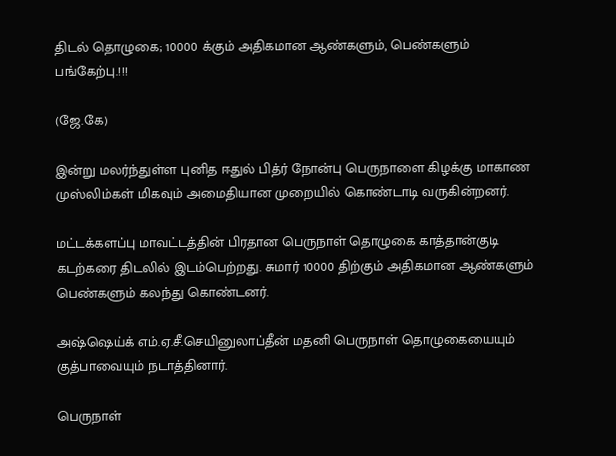திடல் தொழுகை; 10000 க்கும் அதிகமான ஆண்களும், பெண்களும் பங்கேற்பு.!!!

(ஜே.கே)

இன்று மலர்ந்துள்ள புனித ஈதுல் பித்ர் நோன்பு பெருநாளை கிழக்கு மாகாண முஸ்லிம்கள் மிகவும் அமைதியான முறையில் கொண்டாடி வருகின்றனர்.

மட்டக்களப்பு மாவட்டத்தின் பிரதான பெருநாள் தொழுகை காத்தான்குடி கடற்கரை திடலில் இடம்பெற்றது. சுமார் 10000 திற்கும் அதிகமான ஆண்களும் பெண்களும் கலந்து கொண்டனர்.

அஷ்ஷெய்க் எம்.ஏ.சீ.செயினுலாப்தீன் மதனி பெருநாள் தொழுகையையும் குத்பாவையும் நடாத்தினார்.

பெருநாள்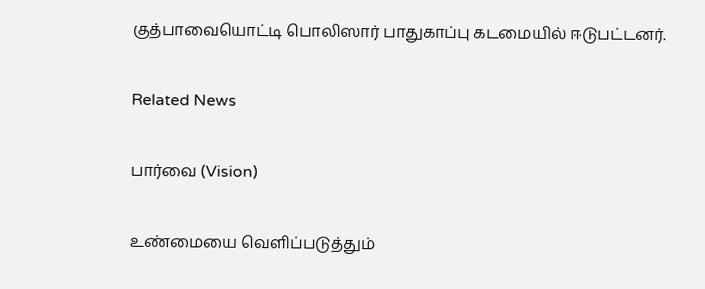குத்பாவையொட்டி பொலிஸார் பாதுகாப்பு கடமையில் ஈடுபட்டனர்.

Related News

பார்வை (Vision)

உண்மையை வெளிப்படுத்தும்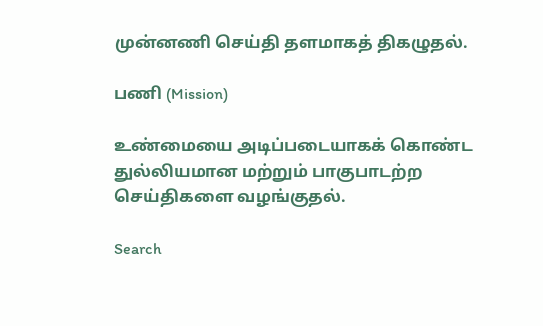முன்னணி செய்தி தளமாகத் திகழுதல்.

பணி (Mission)

உண்மையை அடிப்படையாகக் கொண்ட துல்லியமான மற்றும் பாகுபாடற்ற செய்திகளை வழங்குதல்.

Search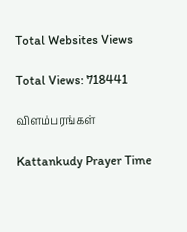Total Websites Views

Total Views: 718441

விளம்பரங்கள்

Kattankudy Prayer Time